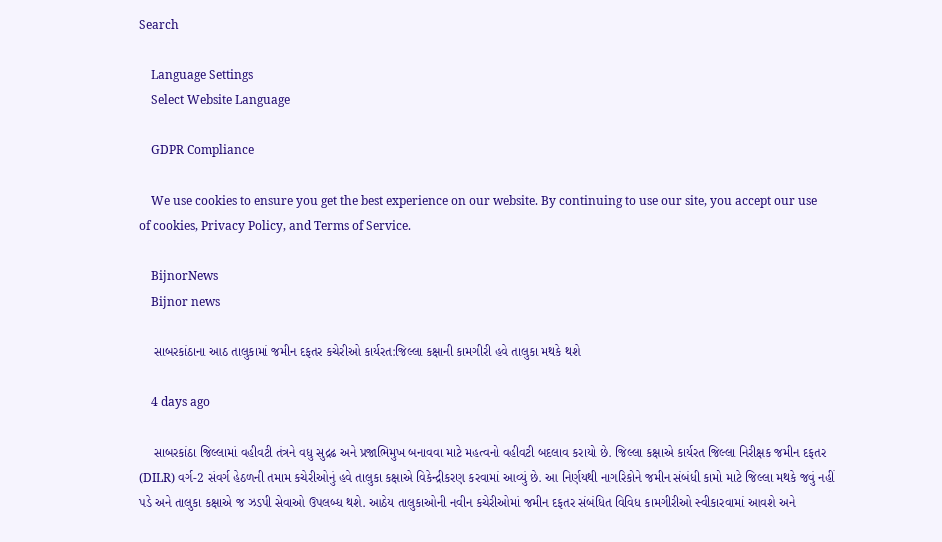Search

    Language Settings
    Select Website Language

    GDPR Compliance

    We use cookies to ensure you get the best experience on our website. By continuing to use our site, you accept our use of cookies, Privacy Policy, and Terms of Service.

    BijnorNews
    Bijnor news

    સાબરકાંઠાના આઠ તાલુકામાં જમીન દફતર કચેરીઓ કાર્યરત:જિલ્લા કક્ષાની કામગીરી હવે તાલુકા મથકે થશે

    4 days ago

    સાબરકાંઠા જિલ્લામાં વહીવટી તંત્રને વધુ સુદ્રઢ અને પ્રજાભિમુખ બનાવવા માટે મહત્વનો વહીવટી બદલાવ કરાયો છે. જિલ્લા કક્ષાએ કાર્યરત જિલ્લા નિરીક્ષક જમીન દફતર (DILR) વર્ગ-2 સંવર્ગ હેઠળની તમામ કચેરીઓનું હવે તાલુકા કક્ષાએ વિકેન્દ્રીકરણ કરવામાં આવ્યું છે. આ નિર્ણયથી નાગરિકોને જમીન સંબંધી કામો માટે જિલ્લા મથકે જવું નહીં પડે અને તાલુકા કક્ષાએ જ ઝડપી સેવાઓ ઉપલબ્ધ થશે. આઠેય તાલુકાઓની નવીન કચેરીઓમાં જમીન દફતર સંબંધિત વિવિધ કામગીરીઓ સ્વીકારવામાં આવશે અને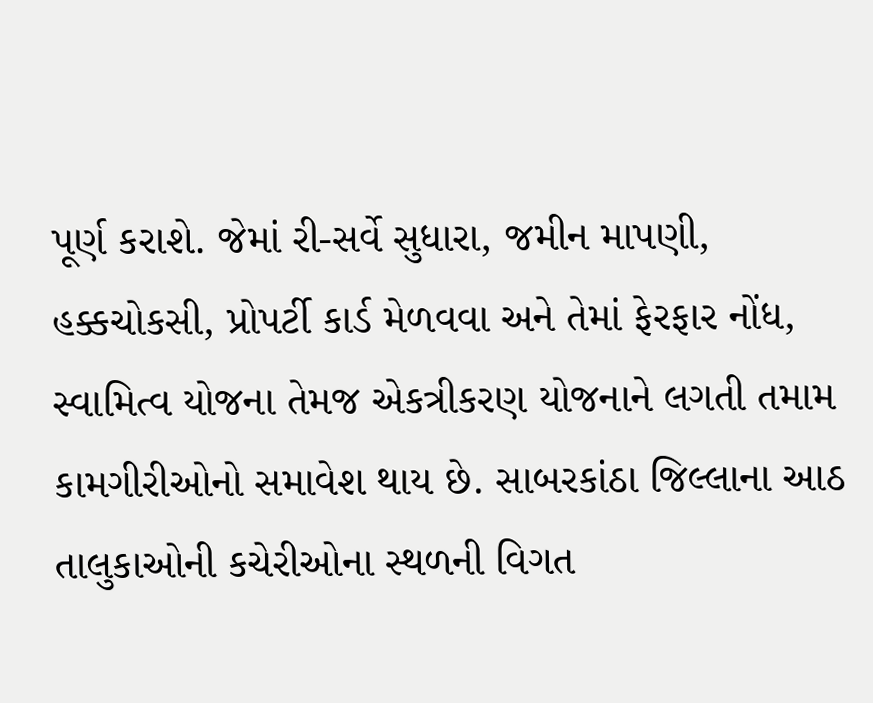પૂર્ણ કરાશે. જેમાં રી-સર્વે સુધારા, જમીન માપણી, હક્કચોકસી, પ્રોપર્ટી કાર્ડ મેળવવા અને તેમાં ફેરફાર નોંધ, સ્વામિત્વ યોજના તેમજ એકત્રીકરણ યોજનાને લગતી તમામ કામગીરીઓનો સમાવેશ થાય છે. સાબરકાંઠા જિલ્લાના આઠ તાલુકાઓની કચેરીઓના સ્થળની વિગત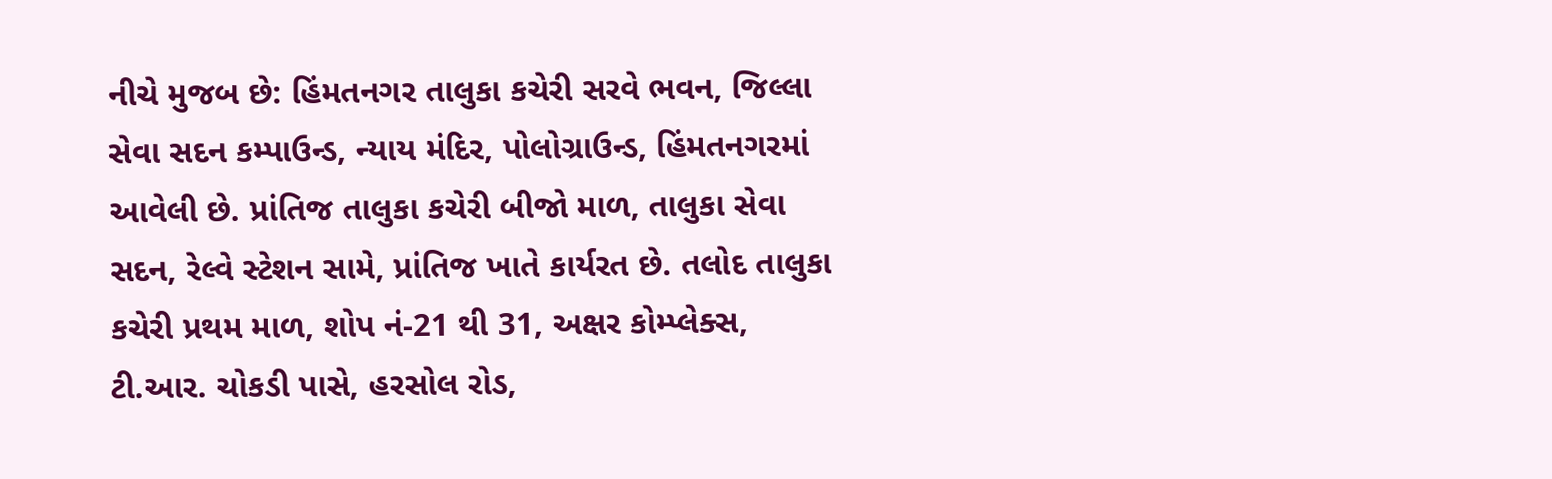નીચે મુજબ છે: હિંમતનગર તાલુકા કચેરી સરવે ભવન, જિલ્લા સેવા સદન કમ્પાઉન્ડ, ન્યાય મંદિર, પોલોગ્રાઉન્ડ, હિંમતનગરમાં આવેલી છે. પ્રાંતિજ તાલુકા કચેરી બીજો માળ, તાલુકા સેવા સદન, રેલ્વે સ્ટેશન સામે, પ્રાંતિજ ખાતે કાર્યરત છે. તલોદ તાલુકા કચેરી પ્રથમ માળ, શોપ નં-21 થી 31, અક્ષર કોમ્પ્લેક્સ, ટી.આર. ચોકડી પાસે, હરસોલ રોડ,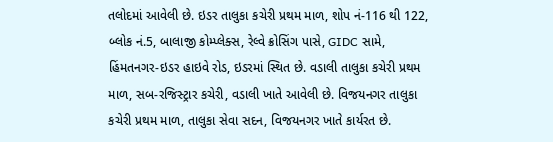તલોદમાં આવેલી છે. ઇડર તાલુકા કચેરી પ્રથમ માળ, શોપ નં-116 થી 122, બ્લોક નં.5, બાલાજી કોમ્પ્લેક્સ, રેલ્વે ક્રોસિંગ પાસે, GIDC સામે, હિંમતનગર-ઇડર હાઇવે રોડ, ઇડરમાં સ્થિત છે. વડાલી તાલુકા કચેરી પ્રથમ માળ, સબ-રજિસ્ટ્રાર કચેરી, વડાલી ખાતે આવેલી છે. વિજયનગર તાલુકા કચેરી પ્રથમ માળ, તાલુકા સેવા સદન, વિજયનગર ખાતે કાર્યરત છે.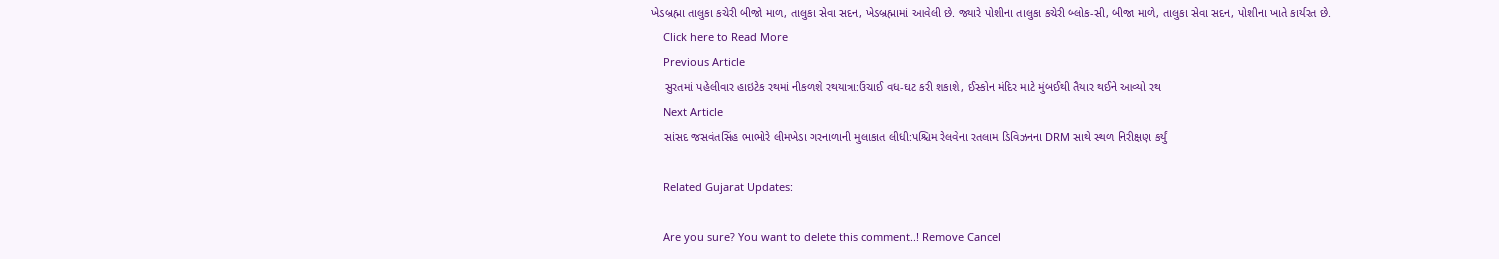ખેડબ્રહ્મા તાલુકા કચેરી બીજો માળ, તાલુકા સેવા સદન, ખેડબ્રહ્મામાં આવેલી છે. જ્યારે પોશીના તાલુકા કચેરી બ્લોક-સી, બીજા માળે, તાલુકા સેવા સદન, પોશીના ખાતે કાર્યરત છે.
    Click here to Read More
    Previous Article
    સુરતમાં પહેલીવાર હાઇટેક રથમાં નીકળશે રથયાત્રા:ઉંચાઈ વધ-ઘટ કરી શકાશે, ઈસ્કોન મંદિર માટે મુંબઈથી તૈયાર થઈને આવ્યો રથ
    Next Article
    સાંસદ જસવંતસિંહ ભાભોરે લીમખેડા ગરનાળાની મુલાકાત લીધી:પશ્ચિમ રેલવેના રતલામ ડિવિઝનના DRM સાથે સ્થળ નિરીક્ષણ કર્યું

    Related Gujarat Updates:

    Are you sure? You want to delete this comment..! Remove Cancel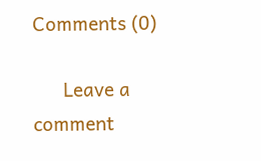Comments (0)

      Leave a comment